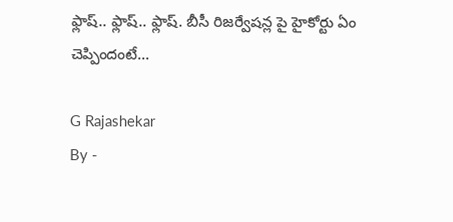ఫ్లాష్.. ఫ్లాష్.. ఫ్లాష్. బీసీ రిజర్వేషన్ల పై హైకోర్టు ఏం చెప్పిందంటే...

G Rajashekar
By -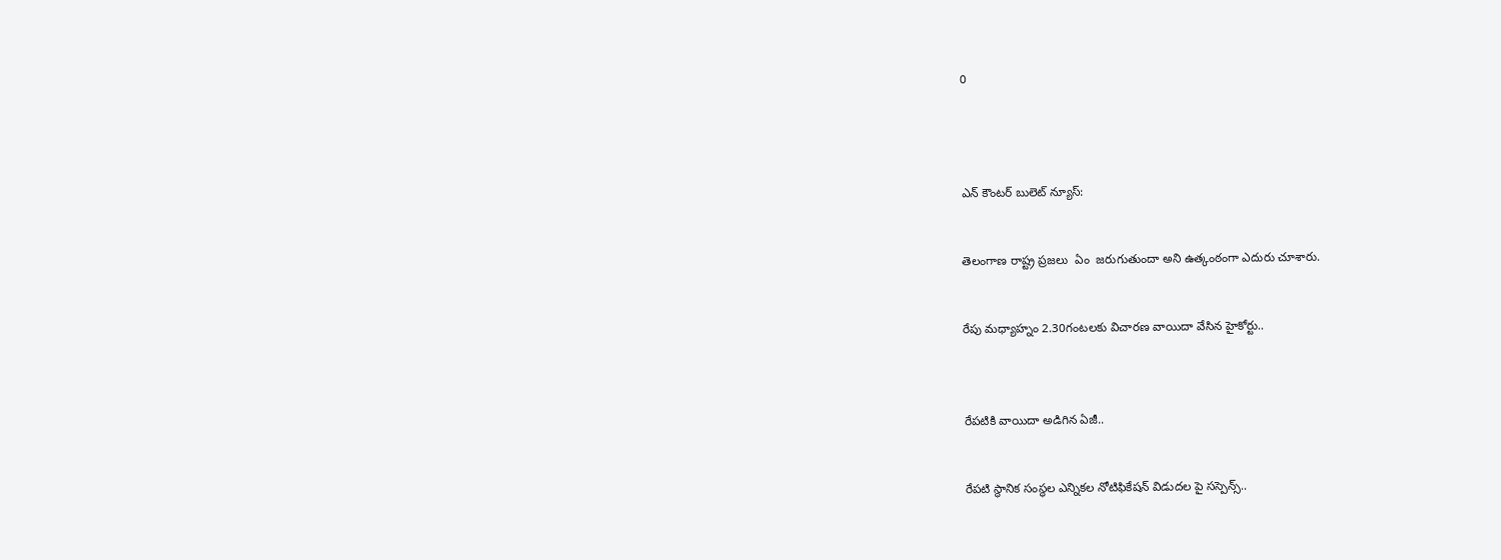0




ఎన్ కౌంటర్ బులెట్ న్యూస్:


తెలంగాణ రాష్ట్ర ప్రజలు  ఏం  జరుగుతుందా అని ఉత్కంఠంగా ఎదురు చూశారు.


రేపు మధ్యాహ్నం 2.30గంటలకు విచారణ వాయిదా వేసిన హైకోర్టు..



రేపటికి వాయిదా అడిగిన ఏజీ..


రేపటి స్థానిక సంస్థల ఎన్నికల నోటిఫికేషన్ విడుదల పై సస్పెన్స్..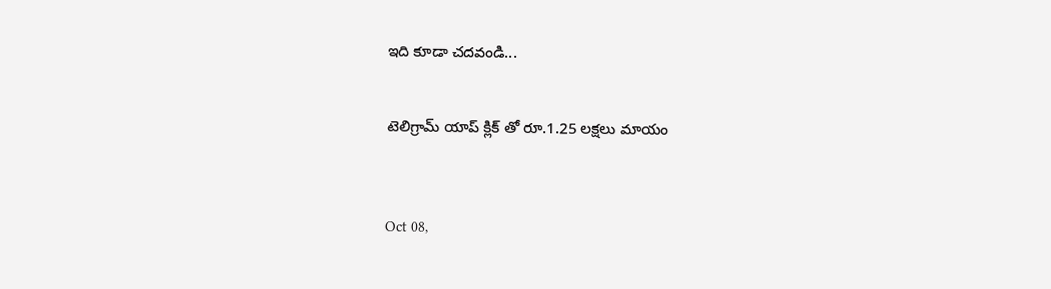ఇది కూడా చదవండి...


టెలిగ్రామ్ యాప్ క్లిక్ తో రూ.1.25 లక్షలు మాయం



Oct 08,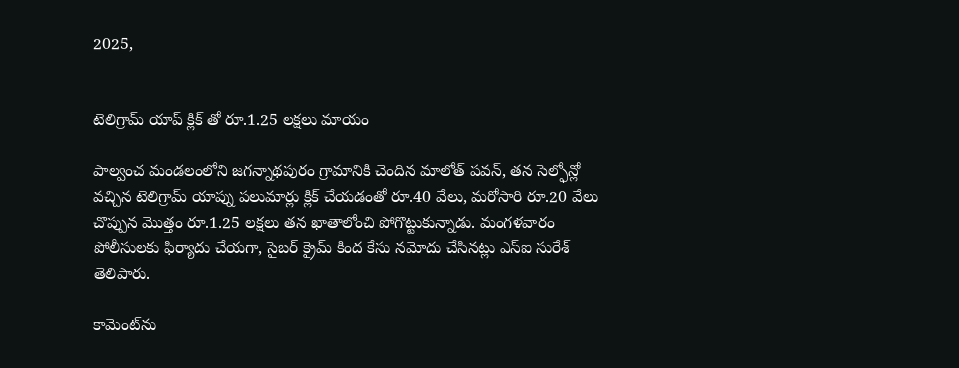2025,


టెలిగ్రామ్ యాప్ క్లిక్ తో రూ.1.25 లక్షలు మాయం

పాల్వంచ మండలంలోని జగన్నాథపురం గ్రామానికి చెందిన మాలోత్ పవన్, తన సెల్ఫోన్లో వచ్చిన టెలిగ్రామ్ యాప్ను పలుమార్లు క్లిక్ చేయడంతో రూ.40 వేలు, మరోసారి రూ.20 వేలు చొప్పున మొత్తం రూ.1.25 లక్షలు తన ఖాతాలోంచి పోగొట్టుకున్నాడు. మంగళవారం పోలీసులకు ఫిర్యాదు చేయగా, సైబర్ క్రైమ్ కింద కేసు నమోదు చేసినట్లు ఎస్ఐ సురేశ్ తెలిపారు.

కామెంట్‌ను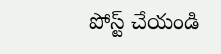పోస్ట్ చేయండి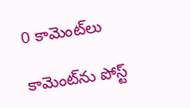0 కామెంట్‌లు

కామెంట్‌ను పోస్ట్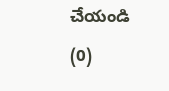చేయండి (0)